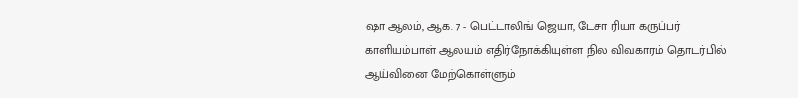ஷா ஆலம், ஆக. 7 - பெட்டாலிங் ஜெயா, டேசா ரியா கருப்பர் காளியம்பாள் ஆலயம் எதிர்நோக்கியுள்ள நில விவகாரம் தொடர்பில் ஆய்வினை மேற்கொள்ளும்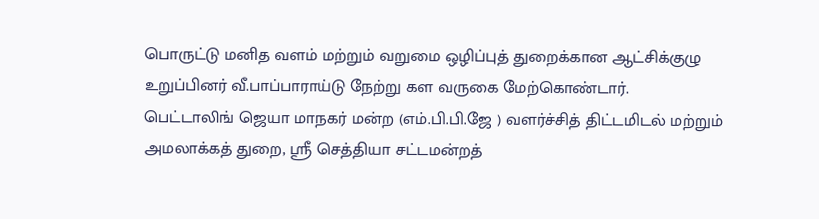பொருட்டு மனித வளம் மற்றும் வறுமை ஒழிப்புத் துறைக்கான ஆட்சிக்குழு உறுப்பினர் வீ.பாப்பாராய்டு நேற்று கள வருகை மேற்கொண்டார்.
பெட்டாலிங் ஜெயா மாநகர் மன்ற (எம்.பி.பி.ஜே ) வளர்ச்சித் திட்டமிடல் மற்றும் அமலாக்கத் துறை, ஸ்ரீ செத்தியா சட்டமன்றத்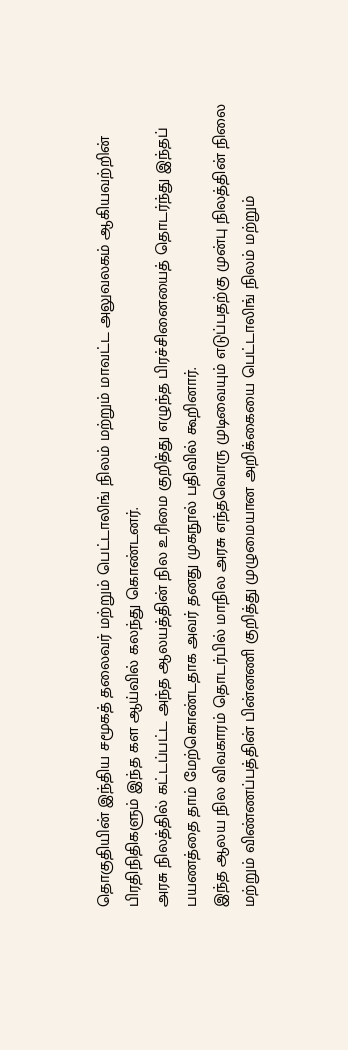தொகுதியின் இந்திய சமூகத் தலைவர் மற்றும் பெட்டாலிங் நிலம் மற்றும் மாவட்ட அலுவலகம் ஆகியவற்றின் பிரதிநிதிகளும் இந்த கள ஆய்வில் கலந்து கொண்டனர்.
அரசு நிலத்தில் கட்டப்பட்ட அந்த ஆலயத்தின் நில உரிமை குறித்து எழுந்த பிரச்சினையைத் தொடர்ந்து இந்தப் பயணத்தை தாம் மேற்கொண்டதாக அவர் தனது முகநூல் பதிவில் கூறினார்.
இந்த ஆலய நில விவகாரம் தொடர்பில் மாநில அரசு எந்தவொரு முடிவையும் எடுப்பதற்கு முன்பு நிலத்தின் நிலை மற்றும் விண்ணப்பத்தின் பின்னணி குறித்து முழுமையான அறிக்கையை பெட்டாலிங் நிலம் மற்றும்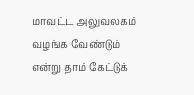மாவட்ட அலுவலகம் வழங்க வேண்டும் என்று தாம் கேட்டுக்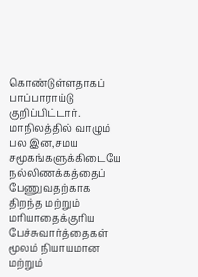கொண்டுள்ளதாகப் பாப்பாராய்டு குறிப்பிட்டார்.
மாநிலத்தில் வாழும் பல இன,சமய சமூகங்களுக்கிடையே நல்லிணக்கத்தைப் பேணுவதற்காக திறந்த மற்றும் மரியாதைக்குரிய பேச்சுவார்த்தைகள் மூலம் நியாயமான மற்றும்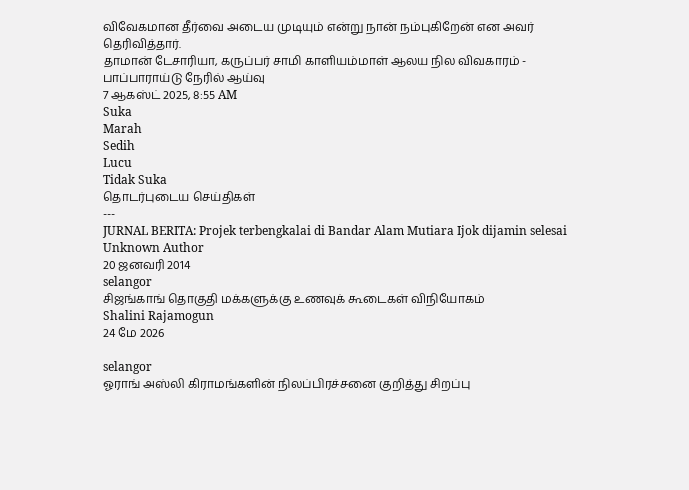விவேகமான தீர்வை அடைய முடியும் என்று நான் நம்புகிறேன் என அவர் தெரிவித்தார்.
தாமான் டேசாரியா, கருப்பர் சாமி காளியம்மாள் ஆலய நில விவகாரம் - பாப்பாராய்டு நேரில் ஆய்வு
7 ஆகஸ்ட் 2025, 8:55 AM
Suka
Marah
Sedih
Lucu
Tidak Suka
தொடர்புடைய செய்திகள்
---
JURNAL BERITA: Projek terbengkalai di Bandar Alam Mutiara Ijok dijamin selesai
Unknown Author
20 ஜனவரி 2014
selangor
சிஜங்காங் தொகுதி மக்களுக்கு உணவுக் கூடைகள் விநியோகம்
Shalini Rajamogun
24 மே 2026

selangor
ஓராங் அஸ்லி கிராமங்களின் நிலப்பிரச்சனை குறித்து சிறப்பு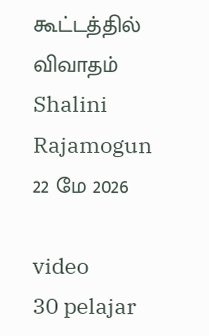கூட்டத்தில் விவாதம்
Shalini Rajamogun
22 மே 2026

video
30 pelajar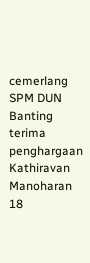cemerlang SPM DUN Banting terima penghargaan
Kathiravan Manoharan
18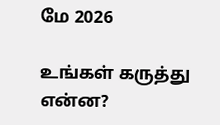மே 2026

உங்கள் கருத்து என்ன?